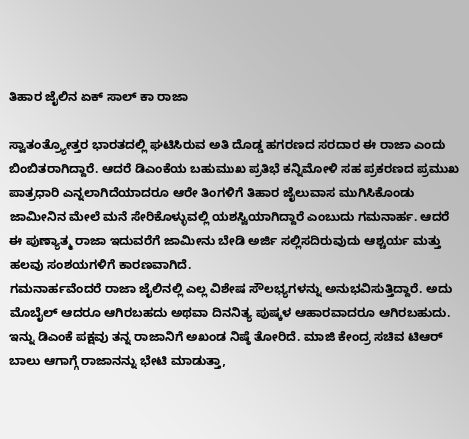ತಿಹಾರ ಜೈಲಿನ ಏಕ್ ಸಾಲ್ ಕಾ ರಾಜಾ

ಸ್ವಾತಂತ್ರ್ಯೋತ್ತರ ಭಾರತದಲ್ಲಿ ಘಟಿಸಿರುವ ಅತಿ ದೊಡ್ಡ ಹಗರಣದ ಸರದಾರ ಈ ರಾಜಾ ಎಂದು ಬಿಂಬಿತರಾಗಿದ್ದಾರೆ. ಆದರೆ ಡಿಎಂಕೆಯ ಬಹುಮುಖ ಪ್ರತಿಭೆ ಕನ್ನಿಮೋಳಿ ಸಹ ಪ್ರಕರಣದ ಪ್ರಮುಖ ಪಾತ್ರಧಾರಿ ಎನ್ನಲಾಗಿದೆಯಾದರೂ ಆರೇ ತಿಂಗಳಿಗೆ ತಿಹಾರ ಜೈಲುವಾಸ ಮುಗಿಸಿಕೊಂಡು ಜಾಮೀನಿನ ಮೇಲೆ ಮನೆ ಸೇರಿಕೊಳ್ಳುವಲ್ಲಿ ಯಶಸ್ವಿಯಾಗಿದ್ದಾರೆ ಎಂಬುದು ಗಮನಾರ್ಹ. ಆದರೆ ಈ ಪುಣ್ಯಾತ್ಮ ರಾಜಾ ಇದುವರೆಗೆ ಜಾಮೀನು ಬೇಡಿ ಅರ್ಜಿ ಸಲ್ಲಿಸದಿರುವುದು ಆಶ್ಚರ್ಯ ಮತ್ತು ಹಲವು ಸಂಶಯಗಳಿಗೆ ಕಾರಣವಾಗಿದೆ.
ಗಮನಾರ್ಹವೆಂದರೆ ರಾಜಾ ಜೈಲಿನಲ್ಲಿ ಎಲ್ಲ ವಿಶೇಷ ಸೌಲಭ್ಯಗಳನ್ನು ಅನುಭವಿಸುತ್ತಿದ್ದಾರೆ. ಅದು ಮೊಬೈಲ್ ಆದರೂ ಆಗಿರಬಹದು ಅಥವಾ ದಿನನಿತ್ಯ ಪುಷ್ಕಳ ಆಹಾರವಾದರೂ ಆಗಿರಬಹುದು. ಇನ್ನು ಡಿಎಂಕೆ ಪಕ್ಷವು ತನ್ನ ರಾಜಾನಿಗೆ ಅಖಂಡ ನಿಷ್ಠೆ ತೋರಿದೆ. ಮಾಜಿ ಕೇಂದ್ರ ಸಚಿವ ಟಿಆರ್ ಬಾಲು ಆಗಾಗ್ಗೆ ರಾಜಾನನ್ನು ಭೇಟಿ ಮಾಡುತ್ತಾ,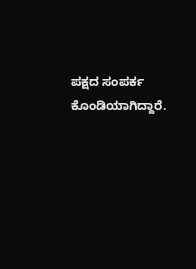ಪಕ್ಷದ ಸಂಪರ್ಕ ಕೊಂಡಿಯಾಗಿದ್ದಾರೆ.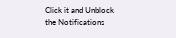Click it and Unblock the Notifications